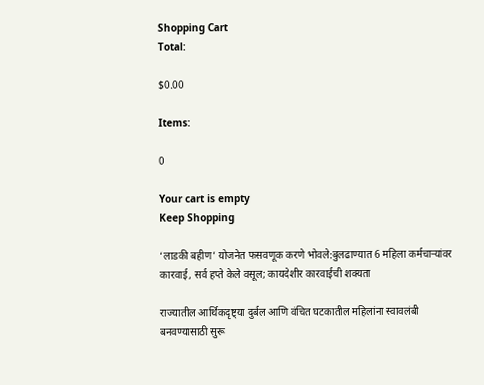Shopping Cart
Total:

$0.00

Items:

0

Your cart is empty
Keep Shopping

‘लाडकी बहीण’ योजनेत फसवणूक करणे भोवले:बुलढाण्यात 6 महिला कर्मचाऱ्यांवर कारवाई, सर्व हप्ते केले वसूल; कायदेशीर कारवाईची शक्यता

राज्यातील आर्थिकदृष्ट्या दुर्बल आणि वंचित घटकातील महिलांना स्वावलंबी बनवण्यासाठी सुरू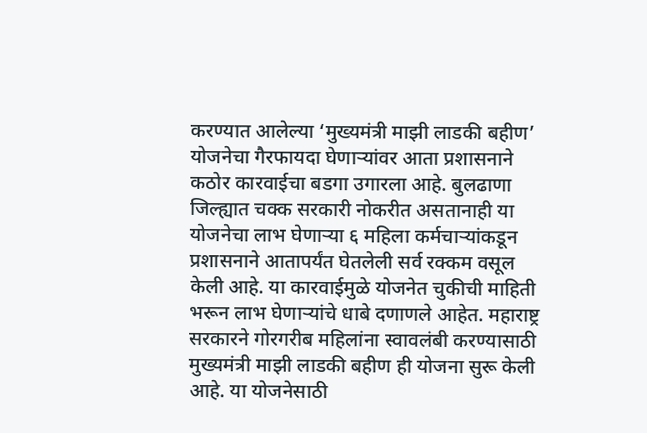करण्यात आलेल्या ‘मुख्यमंत्री माझी लाडकी बहीण’ योजनेचा गैरफायदा घेणाऱ्यांवर आता प्रशासनाने कठोर कारवाईचा बडगा उगारला आहे. बुलढाणा जिल्ह्यात चक्क सरकारी नोकरीत असतानाही या योजनेचा लाभ घेणाऱ्या ६ महिला कर्मचाऱ्यांकडून प्रशासनाने आतापर्यंत घेतलेली सर्व रक्कम वसूल केली आहे. या कारवाईमुळे योजनेत चुकीची माहिती भरून लाभ घेणाऱ्यांचे धाबे दणाणले आहेत. महाराष्ट्र सरकारने गोरगरीब महिलांना स्वावलंबी करण्यासाठी मुख्यमंत्री माझी लाडकी बहीण ही योजना सुरू केली आहे. या योजनेसाठी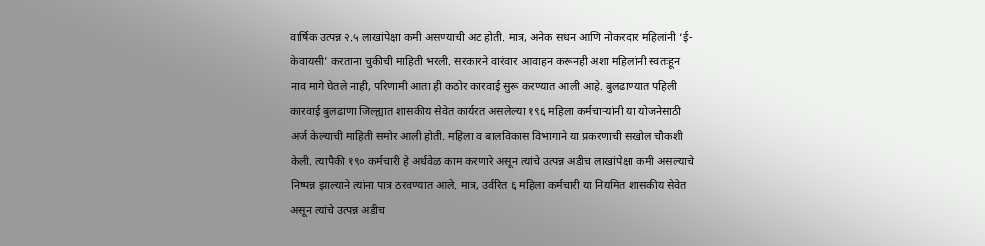वार्षिक उत्पन्न २.५ लाखांपेक्षा कमी असण्याची अट होती. मात्र, अनेक सधन आणि नोकरदार महिलांनी ‘ई-केवायसी’ करताना चुकीची माहिती भरली. सरकारने वारंवार आवाहन करूनही अशा महिलांनी स्वतःहून नाव मागे घेतले नाही, परिणामी आता ही कठोर कारवाई सुरू करण्यात आली आहे. बुलढाण्यात पहिली कारवाई बुलढाणा जिल्ह्यात शासकीय सेवेत कार्यरत असलेल्या १९६ महिला कर्मचाऱ्यांनी या योजनेसाठी अर्ज केल्याची माहिती समोर आली होती. महिला व बालविकास विभागाने या प्रकरणाची सखोल चौकशी केली. त्यापैकी १९० कर्मचारी हे अर्धवेळ काम करणारे असून त्यांचे उत्पन्न अडीच लाखांपेक्षा कमी असल्याचे निष्पन्न झाल्याने त्यांना पात्र ठरवण्यात आले. मात्र, उर्वरित ६ महिला कर्मचारी या नियमित शासकीय सेवेत असून त्यांचे उत्पन्न अडीच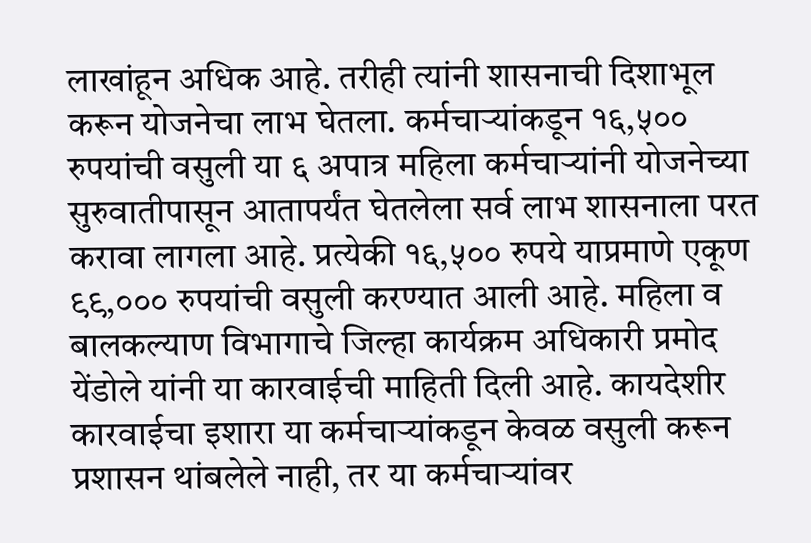लाखांहून अधिक आहे. तरीही त्यांनी शासनाची दिशाभूल करून योजनेचा लाभ घेतला. कर्मचाऱ्यांकडून १६,५०० रुपयांची वसुली या ६ अपात्र महिला कर्मचाऱ्यांनी योजनेच्या सुरुवातीपासून आतापर्यंत घेतलेला सर्व लाभ शासनाला परत करावा लागला आहे. प्रत्येकी १६,५०० रुपये याप्रमाणे एकूण ९९,००० रुपयांची वसुली करण्यात आली आहे. महिला व बालकल्याण विभागाचे जिल्हा कार्यक्रम अधिकारी प्रमोद येंडोले यांनी या कारवाईची माहिती दिली आहे. कायदेशीर कारवाईचा इशारा या कर्मचाऱ्यांकडून केवळ वसुली करून प्रशासन थांबलेले नाही, तर या कर्मचाऱ्यांवर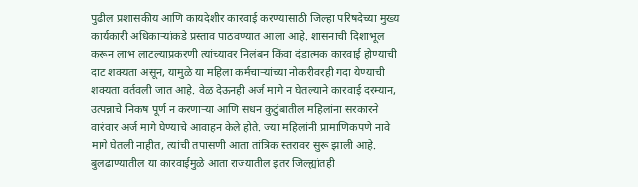पुढील प्रशासकीय आणि कायदेशीर कारवाई करण्यासाठी जिल्हा परिषदेच्या मुख्य कार्यकारी अधिकाऱ्यांकडे प्रस्ताव पाठवण्यात आला आहे. शासनाची दिशाभूल करून लाभ लाटल्याप्रकरणी त्यांच्यावर निलंबन किंवा दंडात्मक कारवाई होण्याची दाट शक्यता असून, यामुळे या महिला कर्मचाऱ्यांच्या नोकरीवरही गदा येण्याची शक्यता वर्तवली जात आहे. वेळ देऊनही अर्ज मागे न घेतल्याने कारवाई दरम्यान, उत्पन्नाचे निकष पूर्ण न करणाऱ्या आणि सधन कुटुंबातील महिलांना सरकारने वारंवार अर्ज मागे घेण्याचे आवाहन केले होते. ज्या महिलांनी प्रामाणिकपणे नावे मागे घेतली नाहीत, त्यांची तपासणी आता तांत्रिक स्तरावर सुरू झाली आहे. बुलढाण्यातील या कारवाईमुळे आता राज्यातील इतर जिल्ह्यांतही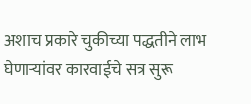अशाच प्रकारे चुकीच्या पद्धतीने लाभ घेणाऱ्यांवर कारवाईचे सत्र सुरू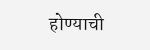होण्याची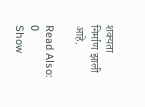शक्यता निर्माण झाली आहे.

Read Also:
0
Show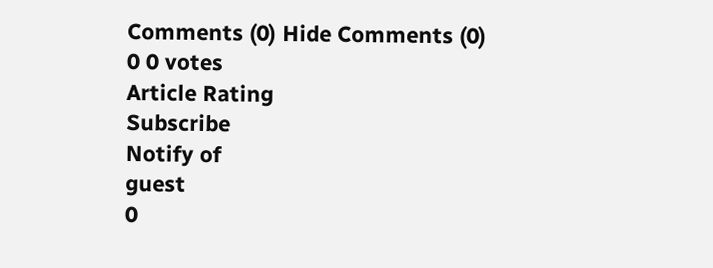Comments (0) Hide Comments (0)
0 0 votes
Article Rating
Subscribe
Notify of
guest
0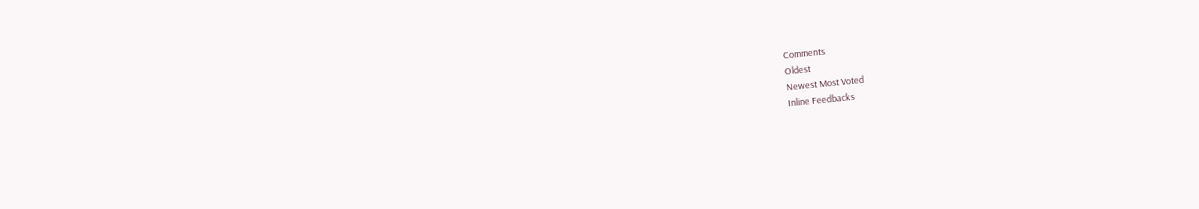Comments
Oldest
Newest Most Voted
Inline Feedbacks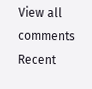View all comments
Recent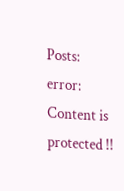Posts:
error: Content is protected !!